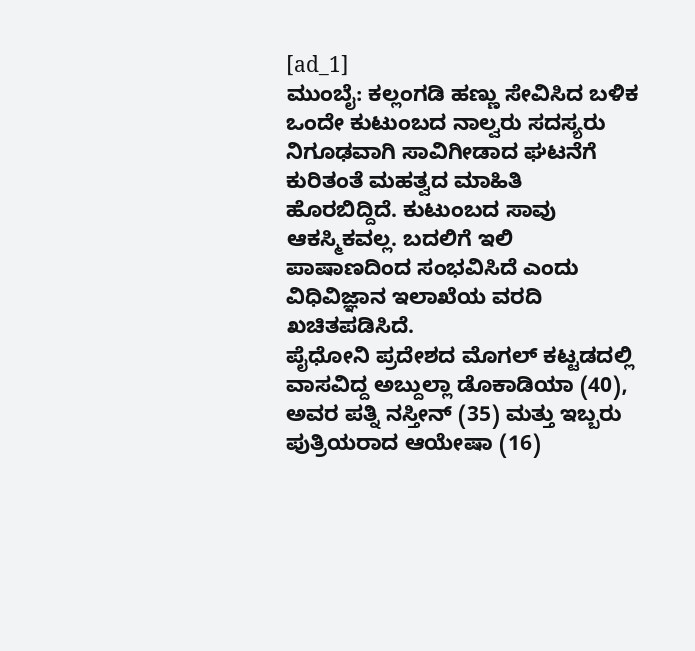[ad_1]
ಮುಂಬೈ: ಕಲ್ಲಂಗಡಿ ಹಣ್ಣು ಸೇವಿಸಿದ ಬಳಿಕ ಒಂದೇ ಕುಟುಂಬದ ನಾಲ್ವರು ಸದಸ್ಯರು ನಿಗೂಢವಾಗಿ ಸಾವಿಗೀಡಾದ ಘಟನೆಗೆ ಕುರಿತಂತೆ ಮಹತ್ವದ ಮಾಹಿತಿ ಹೊರಬಿದ್ದಿದೆ. ಕುಟುಂಬದ ಸಾವು ಆಕಸ್ಮಿಕವಲ್ಲ. ಬದಲಿಗೆ ಇಲಿ ಪಾಷಾಣದಿಂದ ಸಂಭವಿಸಿದೆ ಎಂದು ವಿಧಿವಿಜ್ಞಾನ ಇಲಾಖೆಯ ವರದಿ ಖಚಿತಪಡಿಸಿದೆ.
ಪೈಧೋನಿ ಪ್ರದೇಶದ ಮೊಗಲ್ ಕಟ್ಟಡದಲ್ಲಿ ವಾಸವಿದ್ದ ಅಬ್ದುಲ್ಲಾ ಡೊಕಾಡಿಯಾ (40), ಅವರ ಪತ್ನಿ ನಸ್ತೀನ್ (35) ಮತ್ತು ಇಬ್ಬರು ಪುತ್ರಿಯರಾದ ಆಯೇಷಾ (16)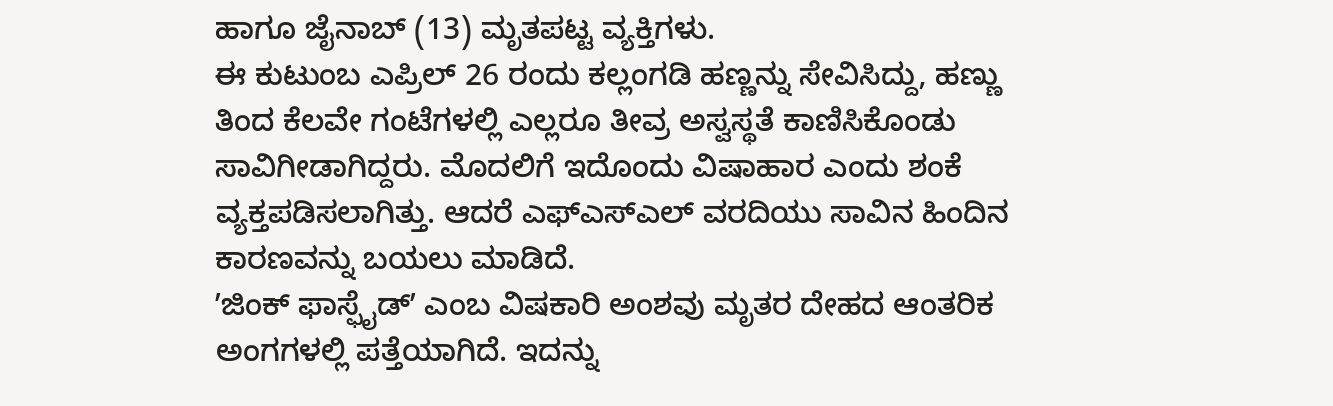ಹಾಗೂ ಜೈನಾಬ್ (13) ಮೃತಪಟ್ಟ ವ್ಯಕ್ತಿಗಳು.
ಈ ಕುಟುಂಬ ಎಪ್ರಿಲ್ 26 ರಂದು ಕಲ್ಲಂಗಡಿ ಹಣ್ಣನ್ನು ಸೇವಿಸಿದ್ದು, ಹಣ್ಣು ತಿಂದ ಕೆಲವೇ ಗಂಟೆಗಳಲ್ಲಿ ಎಲ್ಲರೂ ತೀವ್ರ ಅಸ್ವಸ್ಥತೆ ಕಾಣಿಸಿಕೊಂಡು ಸಾವಿಗೀಡಾಗಿದ್ದರು. ಮೊದಲಿಗೆ ಇದೊಂದು ವಿಷಾಹಾರ ಎಂದು ಶಂಕೆ ವ್ಯಕ್ತಪಡಿಸಲಾಗಿತ್ತು. ಆದರೆ ಎಫ್ಎಸ್ಎಲ್ ವರದಿಯು ಸಾವಿನ ಹಿಂದಿನ ಕಾರಣವನ್ನು ಬಯಲು ಮಾಡಿದೆ.
ʼಜಿಂಕ್ ಫಾಸ್ಫೈಡ್ʼ ಎಂಬ ವಿಷಕಾರಿ ಅಂಶವು ಮೃತರ ದೇಹದ ಆಂತರಿಕ ಅಂಗಗಳಲ್ಲಿ ಪತ್ತೆಯಾಗಿದೆ. ಇದನ್ನು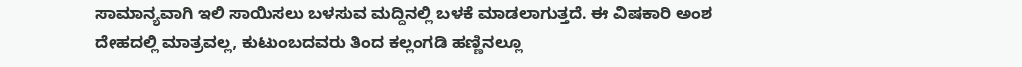ಸಾಮಾನ್ಯವಾಗಿ ಇಲಿ ಸಾಯಿಸಲು ಬಳಸುವ ಮದ್ದಿನಲ್ಲಿ ಬಳಕೆ ಮಾಡಲಾಗುತ್ತದೆ. ಈ ವಿಷಕಾರಿ ಅಂಶ ದೇಹದಲ್ಲಿ ಮಾತ್ರವಲ್ಲ, ಕುಟುಂಬದವರು ತಿಂದ ಕಲ್ಲಂಗಡಿ ಹಣ್ಣಿನಲ್ಲೂ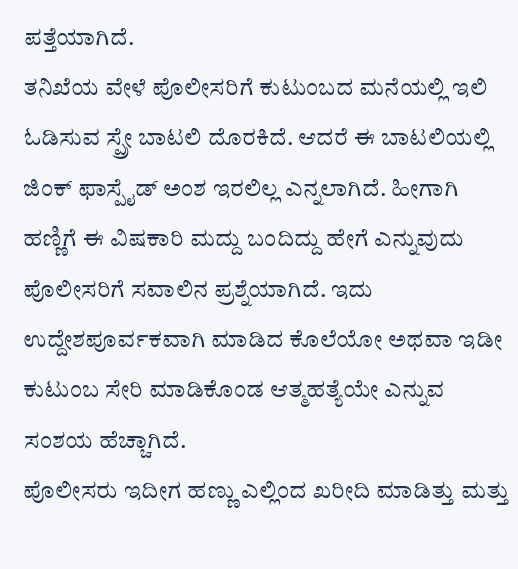ಪತ್ತೆಯಾಗಿದೆ.
ತನಿಖೆಯ ವೇಳೆ ಪೊಲೀಸರಿಗೆ ಕುಟುಂಬದ ಮನೆಯಲ್ಲಿ ಇಲಿ ಓಡಿಸುವ ಸ್ಪ್ರೇ ಬಾಟಲಿ ದೊರಕಿದೆ. ಆದರೆ ಈ ಬಾಟಲಿಯಲ್ಲಿ ಜಿಂಕ್ ಫಾಸ್ಪೈಡ್ ಅಂಶ ಇರಲಿಲ್ಲ ಎನ್ನಲಾಗಿದೆ. ಹೀಗಾಗಿ ಹಣ್ಣಿಗೆ ಈ ವಿಷಕಾರಿ ಮದ್ದು ಬಂದಿದ್ದು ಹೇಗೆ ಎನ್ನುವುದು ಪೊಲೀಸರಿಗೆ ಸವಾಲಿನ ಪ್ರಶ್ನೆಯಾಗಿದೆ. ಇದು ಉದ್ದೇಶಪೂರ್ವಕವಾಗಿ ಮಾಡಿದ ಕೊಲೆಯೋ ಅಥವಾ ಇಡೀ ಕುಟುಂಬ ಸೇರಿ ಮಾಡಿಕೊಂಡ ಆತ್ಮಹತ್ಯೆಯೇ ಎನ್ನುವ ಸಂಶಯ ಹೆಚ್ಚಾಗಿದೆ.
ಪೊಲೀಸರು ಇದೀಗ ಹಣ್ಣು ಎಲ್ಲಿಂದ ಖರೀದಿ ಮಾಡಿತ್ತು ಮತ್ತು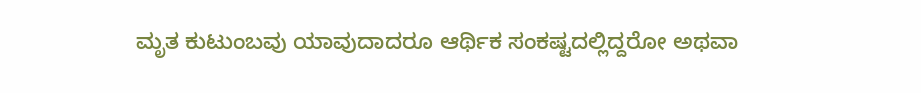ಮೃತ ಕುಟುಂಬವು ಯಾವುದಾದರೂ ಆರ್ಥಿಕ ಸಂಕಷ್ಟದಲ್ಲಿದ್ದರೋ ಅಥವಾ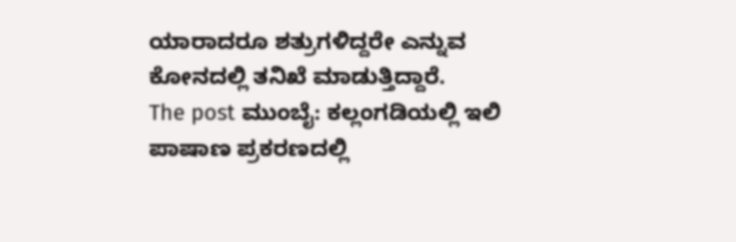ಯಾರಾದರೂ ಶತ್ರುಗಳಿದ್ದರೇ ಎನ್ನುವ ಕೋನದಲ್ಲಿ ತನಿಖೆ ಮಾಡುತ್ತಿದ್ದಾರೆ.
The post ಮುಂಬೈ: ಕಲ್ಲಂಗಡಿಯಲ್ಲಿ ಇಲಿ ಪಾಷಾಣ ಪ್ರಕರಣದಲ್ಲಿ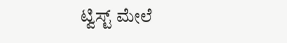ಟ್ವಿಸ್ಟ್ ಮೇಲೆ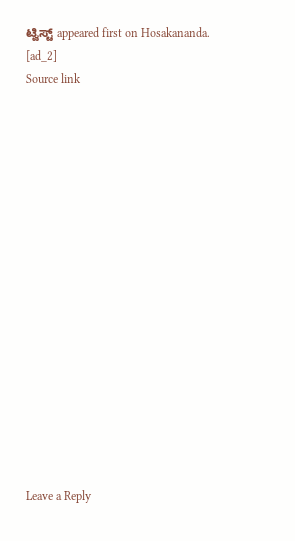ಟ್ವಿಸ್ಟ್ appeared first on Hosakananda.
[ad_2]
Source link

















Leave a Reply